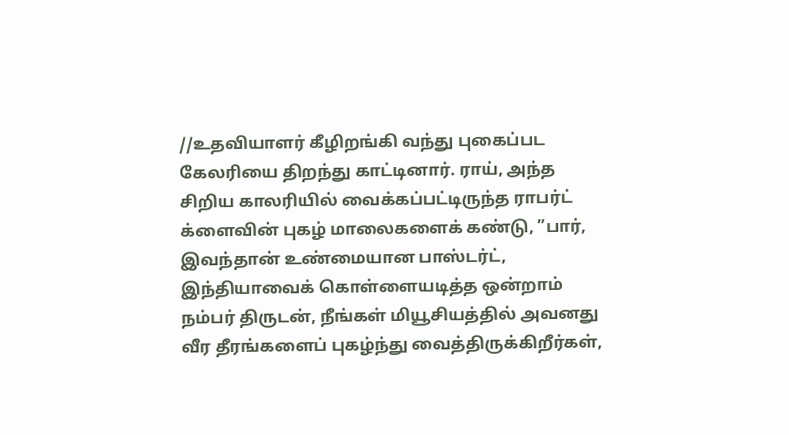//உதவியாளர் கீழிறங்கி வந்து புகைப்பட கேலரியை திறந்து காட்டினார். ராய், அந்த சிறிய காலரியில் வைக்கப்பட்டிருந்த ராபர்ட் க்ளைவின் புகழ் மாலைகளைக் கண்டு, ”பார், இவந்தான் உண்மையான பாஸ்டர்ட், இந்தியாவைக் கொள்ளையடித்த ஒன்றாம் நம்பர் திருடன், நீங்கள் மியூசியத்தில் அவனது வீர தீரங்களைப் புகழ்ந்து வைத்திருக்கிறீர்கள்,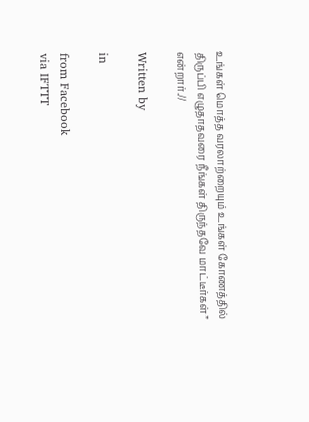உங்கள் மொத்த வரலாற்றையும் உங்கள் கோணத்தில் திருப்பி எழுதாதவரை நீங்கள் திருந்தவே மாட்டீர்கள்” என்றார்.//

Written by

in

from Facebook
via IFTTT